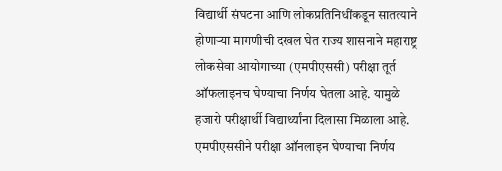विद्यार्थी संघटना आणि लोकप्रतिनिधींकडून सातत्याने होणाऱ्या मागणीची दखल घेत राज्य शासनाने महाराष्ट्र लोकसेवा आयोगाच्या (एमपीएससी) परीक्षा तूर्त ऑफलाइनच घेण्याचा निर्णय घेतला आहे. यामुळे हजारो परीक्षार्थी विद्यार्थ्यांना दिलासा मिळाला आहे.
एमपीएससीने परीक्षा ऑनलाइन घेण्याचा निर्णय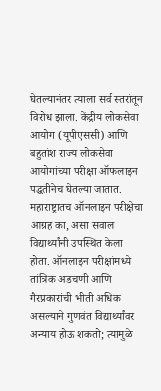घेतल्यानंतर त्याला सर्व स्तरांतून विरोध झाला. केंद्रीय लोकसेवा आयोग (यूपीएससी) आणि बहुतांश राज्य लोकसेवा आयोगांच्या परीक्षा ऑफलाइन पद्धतीनेच घेतल्या जातात. महाराष्ट्रातच ऑनलाइन परीक्षेचा आग्रह का, असा सवाल विद्यार्थ्यांनी उपस्थित केला होता. ऑनलाइन परीक्षांमध्ये तांत्रिक अडचणी आणि गैरप्रकारांची भीती अधिक असल्याने गुणवंत विद्यार्थ्यांवर अन्याय होऊ शकतो; त्यामुळे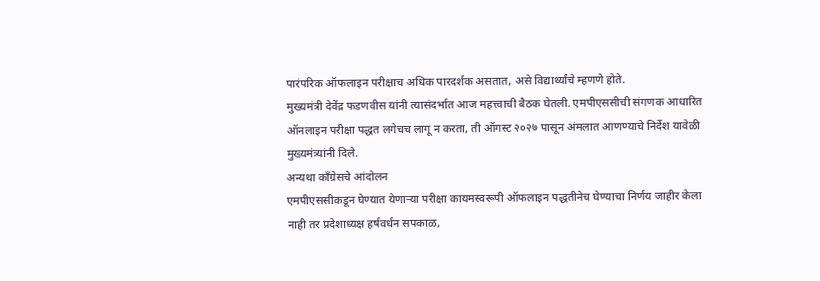पारंपरिक ऑफलाइन परीक्षाच अधिक पारदर्शक असतात, असे विद्यार्थ्यांचे म्हणणे होते.
मुख्यमंत्री देवेंद्र फडणवीस यांनी त्यासंदर्भात आज महत्त्वाची बैठक घेतली. एमपीएससीची संगणक आधारित ऑनलाइन परीक्षा पद्धत लगेचच लागू न करता, ती ऑगस्ट २०२७ पासून अंमलात आणण्याचे निर्देश यावेळी मुख्यमंत्र्यांनी दिले.
अन्यथा काँग्रेसचे आंदोलन
एमपीएससीकडून घेण्यात येणाऱ्या परीक्षा कायमस्वरूपी ऑफलाइन पद्धतीनेच घेण्याचा निर्णय जाहीर केला नाही तर प्रदेशाध्यक्ष हर्षवर्धन सपकाळ,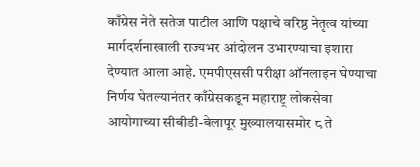काँग्रेस नेते सतेज पाटील आणि पक्षाचे वरिष्ठ नेतृत्व यांच्या मार्गदर्शनाखाली राज्यभर आंदोलन उभारण्याचा इशारा देण्यात आला आहे. एमपीएससी परीक्षा ऑनलाइन घेण्याचा निर्णय घेतल्यानंतर काँग्रेसकडून महाराष्ट्र लोकसेवा आयोगाच्या सीबीडी-बेलापूर मुख्यालयासमोर ८ ते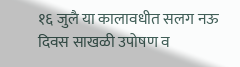१६ जुलै या कालावधीत सलग नऊ दिवस साखळी उपोषण व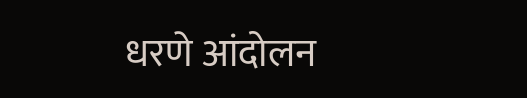धरणे आंदोलन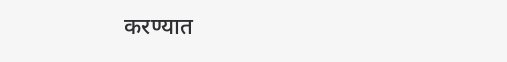करण्यात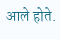आले होते.